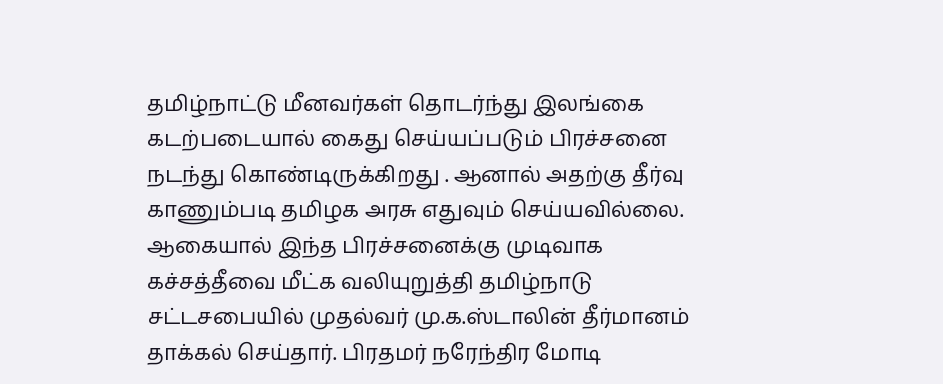தமிழ்நாட்டு மீனவர்கள் தொடர்ந்து இலங்கை கடற்படையால் கைது செய்யப்படும் பிரச்சனை நடந்து கொண்டிருக்கிறது . ஆனால் அதற்கு தீர்வு காணும்படி தமிழக அரசு எதுவும் செய்யவில்லை. ஆகையால் இந்த பிரச்சனைக்கு முடிவாக கச்சத்தீவை மீட்க வலியுறுத்தி தமிழ்நாடு சட்டசபையில் முதல்வர் மு.க.ஸ்டாலின் தீர்மானம் தாக்கல் செய்தார். பிரதமர் நரேந்திர மோடி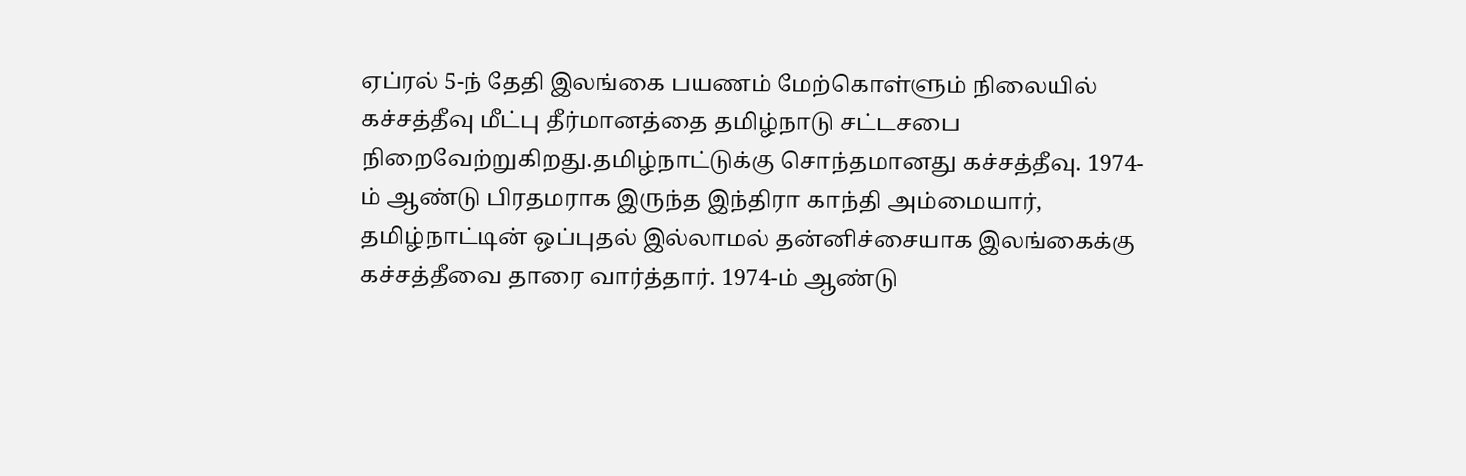ஏப்ரல் 5-ந் தேதி இலங்கை பயணம் மேற்கொள்ளும் நிலையில் கச்சத்தீவு மீட்பு தீர்மானத்தை தமிழ்நாடு சட்டசபை நிறைவேற்றுகிறது.தமிழ்நாட்டுக்கு சொந்தமானது கச்சத்தீவு. 1974-ம் ஆண்டு பிரதமராக இருந்த இந்திரா காந்தி அம்மையார், தமிழ்நாட்டின் ஒப்புதல் இல்லாமல் தன்னிச்சையாக இலங்கைக்கு கச்சத்தீவை தாரை வார்த்தார். 1974-ம் ஆண்டு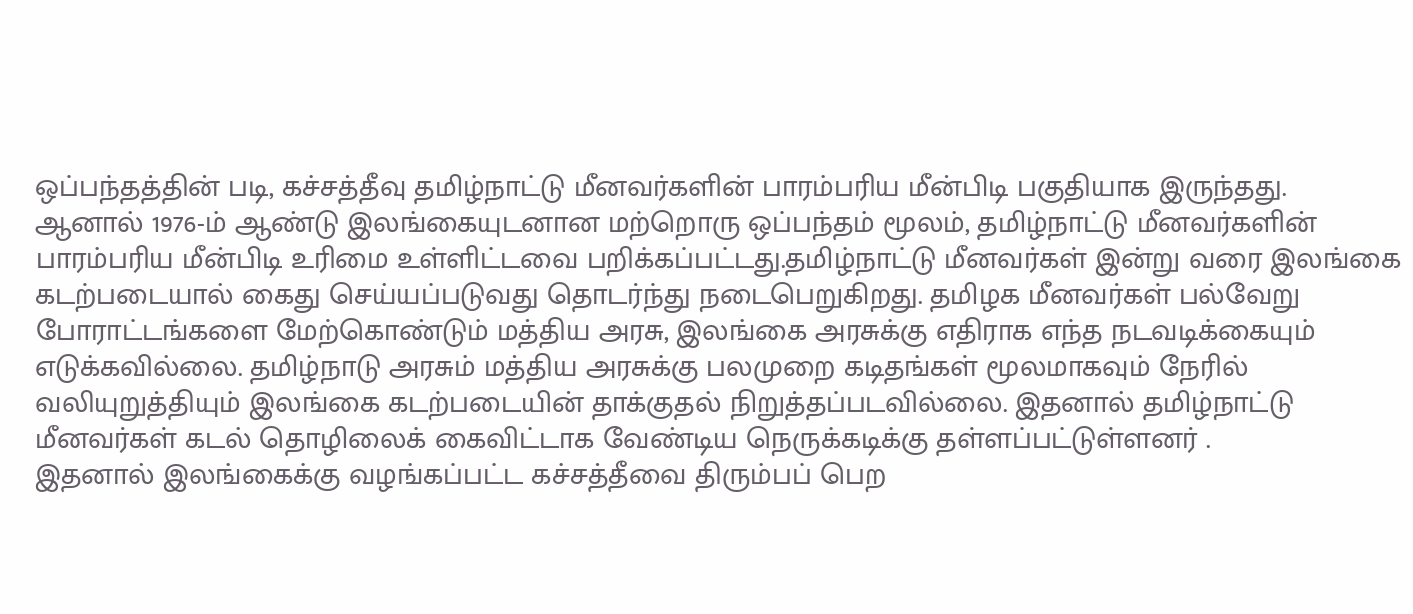ஒப்பந்தத்தின் படி, கச்சத்தீவு தமிழ்நாட்டு மீனவர்களின் பாரம்பரிய மீன்பிடி பகுதியாக இருந்தது.
ஆனால் 1976-ம் ஆண்டு இலங்கையுடனான மற்றொரு ஒப்பந்தம் மூலம், தமிழ்நாட்டு மீனவர்களின் பாரம்பரிய மீன்பிடி உரிமை உள்ளிட்டவை பறிக்கப்பட்டது.தமிழ்நாட்டு மீனவர்கள் இன்று வரை இலங்கை கடற்படையால் கைது செய்யப்படுவது தொடர்ந்து நடைபெறுகிறது. தமிழக மீனவர்கள் பல்வேறு போராட்டங்களை மேற்கொண்டும் மத்திய அரசு, இலங்கை அரசுக்கு எதிராக எந்த நடவடிக்கையும் எடுக்கவில்லை. தமிழ்நாடு அரசும் மத்திய அரசுக்கு பலமுறை கடிதங்கள் மூலமாகவும் நேரில் வலியுறுத்தியும் இலங்கை கடற்படையின் தாக்குதல் நிறுத்தப்படவில்லை. இதனால் தமிழ்நாட்டு மீனவர்கள் கடல் தொழிலைக் கைவிட்டாக வேண்டிய நெருக்கடிக்கு தள்ளப்பட்டுள்ளனர் .
இதனால் இலங்கைக்கு வழங்கப்பட்ட கச்சத்தீவை திரும்பப் பெற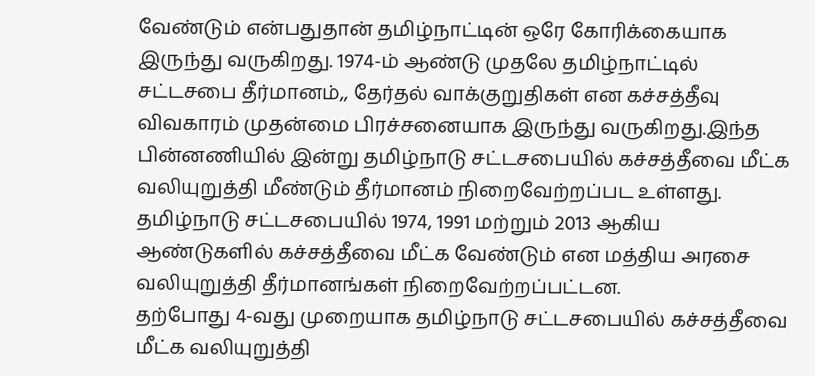வேண்டும் என்பதுதான் தமிழ்நாட்டின் ஒரே கோரிக்கையாக இருந்து வருகிறது. 1974-ம் ஆண்டு முதலே தமிழ்நாட்டில் சட்டசபை தீர்மானம்,, தேர்தல் வாக்குறுதிகள் என கச்சத்தீவு விவகாரம் முதன்மை பிரச்சனையாக இருந்து வருகிறது.இந்த பின்னணியில் இன்று தமிழ்நாடு சட்டசபையில் கச்சத்தீவை மீட்க வலியுறுத்தி மீண்டும் தீர்மானம் நிறைவேற்றப்பட உள்ளது. தமிழ்நாடு சட்டசபையில் 1974, 1991 மற்றும் 2013 ஆகிய ஆண்டுகளில் கச்சத்தீவை மீட்க வேண்டும் என மத்திய அரசை வலியுறுத்தி தீர்மானங்கள் நிறைவேற்றப்பட்டன.
தற்போது 4-வது முறையாக தமிழ்நாடு சட்டசபையில் கச்சத்தீவை மீட்க வலியுறுத்தி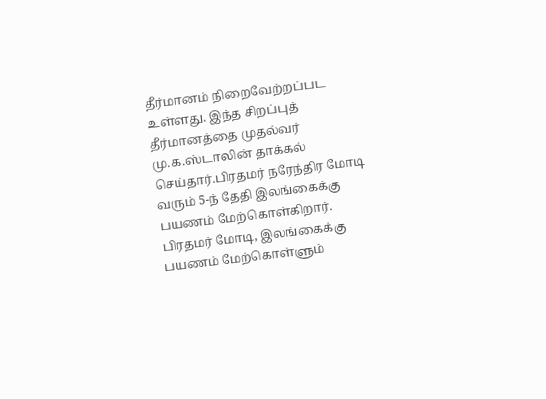தீர்மானம் நிறைவேற்றப்பட உள்ளது. இந்த சிறப்புத் தீர்மானத்தை முதல்வர் மு.க.ஸ்டாலின் தாக்கல் செய்தார்.பிரதமர் நரேந்திர மோடி வரும் 5-ந் தேதி இலங்கைக்கு பயணம் மேற்கொள்கிறார். பிரதமர் மோடி, இலங்கைக்கு பயணம் மேற்கொள்ளும்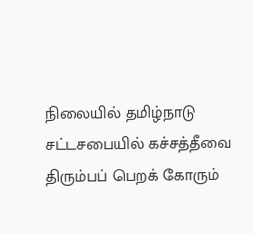நிலையில் தமிழ்நாடு சட்டசபையில் கச்சத்தீவை திரும்பப் பெறக் கோரும்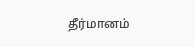தீர்மானம்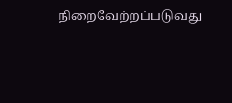நிறைவேற்றப்படுவது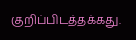குறிப்பிடத்தக்கது.